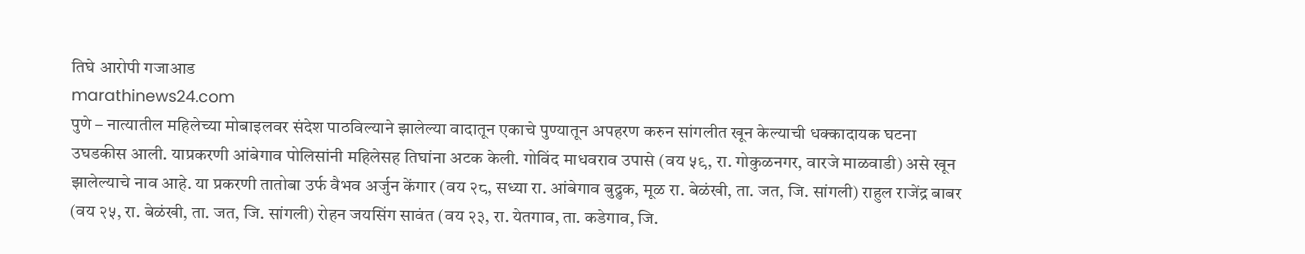तिघे आरोपी गजाआड
marathinews24.com
पुणे – नात्यातील महिलेच्या मोबाइलवर संदेश पाठविल्याने झालेल्या वादातून एकाचे पुण्यातून अपहरण करुन सांगलीत खून केल्याची धक्कादायक घटना उघडकीस आली. याप्रकरणी आंबेगाव पोलिसांनी महिलेसह तिघांना अटक केली. गोविंद माधवराव उपासे (वय ५९, रा. गोकुळनगर, वारजे माळवाडी) असे खून झालेल्याचे नाव आहे. या प्रकरणी तातोबा उर्फ वैभव अर्जुन केंगार (वय २८, सध्या रा. आंबेगाव बुद्रुक, मूळ रा. बेळंखी, ता. जत, जि. सांगली) राहुल राजेंद्र बाबर (वय २५, रा. बेळंखी, ता. जत, जि. सांगली) रोहन जयसिंग सावंत (वय २३, रा. येतगाव, ता. कडेगाव, जि.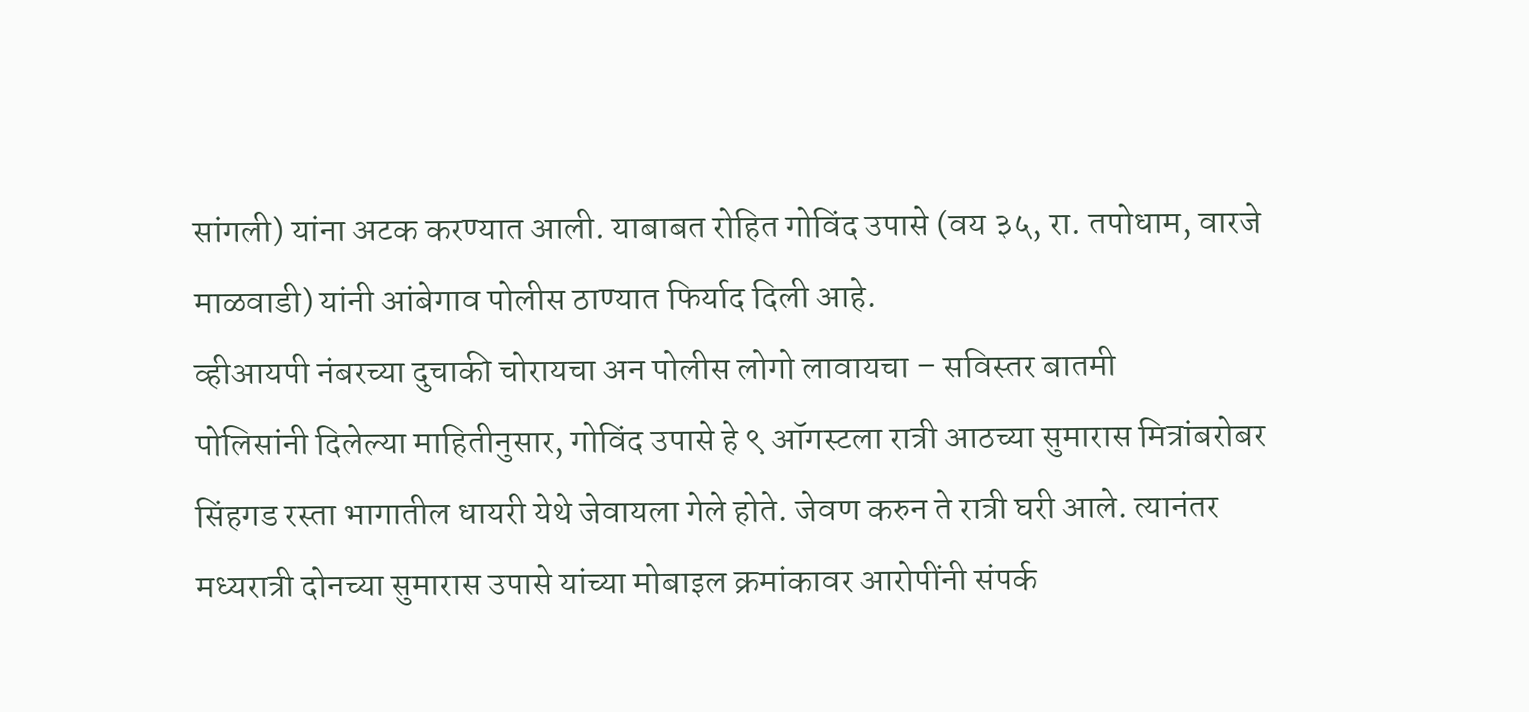सांगली) यांना अटक करण्यात आली. याबाबत रोहित गोविंद उपासे (वय ३५, रा. तपोधाम, वारजे माळवाडी) यांनी आंबेगाव पोलीस ठाण्यात फिर्याद दिली आहे.
व्हीआयपी नंबरच्या दुचाकी चोरायचा अन पोलीस लोगो लावायचा – सविस्तर बातमी
पोलिसांनी दिलेल्या माहितीनुसार, गोविंद उपासे हे ९ ऑगस्टला रात्री आठच्या सुमारास मित्रांबरोबर सिंहगड रस्ता भागातील धायरी येथे जेवायला गेले होते. जेवण करुन ते रात्री घरी आले. त्यानंतर मध्यरात्री दोनच्या सुमारास उपासे यांच्या मोबाइल क्रमांकावर आरोपींनी संपर्क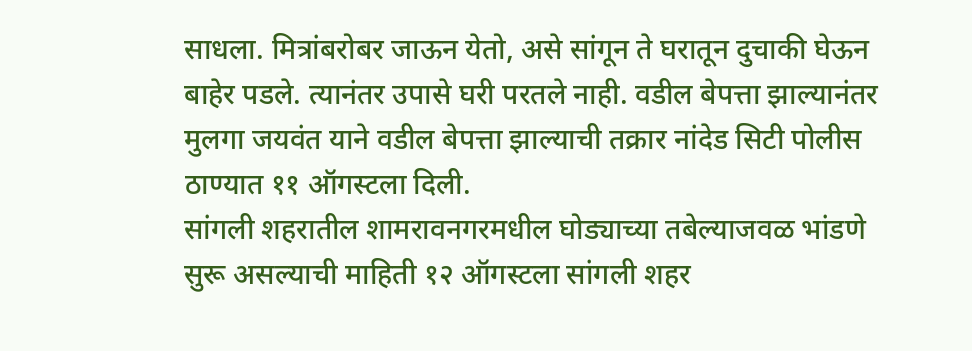साधला. मित्रांबरोबर जाऊन येतो, असे सांगून ते घरातून दुचाकी घेऊन बाहेर पडले. त्यानंतर उपासे घरी परतले नाही. वडील बेपत्ता झाल्यानंतर मुलगा जयवंत याने वडील बेपत्ता झाल्याची तक्रार नांदेड सिटी पोलीस ठाण्यात ११ ऑगस्टला दिली.
सांगली शहरातील शामरावनगरमधील घोड्याच्या तबेल्याजवळ भांडणे सुरू असल्याची माहिती १२ ऑगस्टला सांगली शहर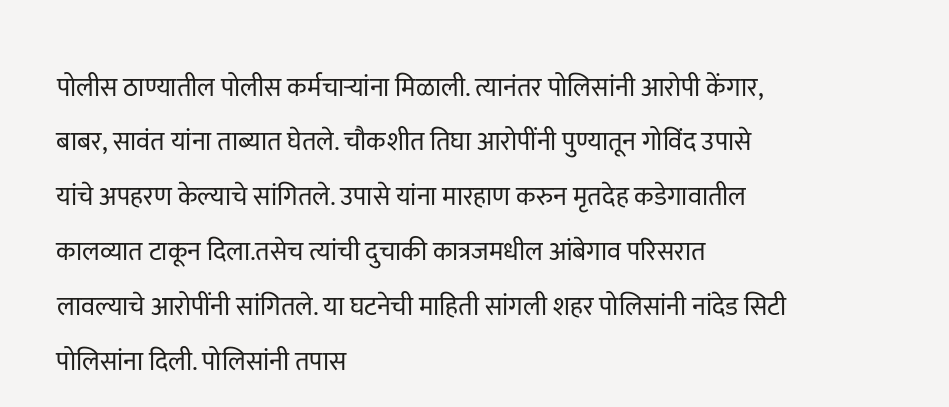पोलीस ठाण्यातील पोलीस कर्मचाऱ्यांना मिळाली. त्यानंतर पोलिसांनी आरोपी केंगार, बाबर, सावंत यांना ताब्यात घेतले. चौकशीत तिघा आरोपींनी पुण्यातून गोविंद उपासे यांचे अपहरण केल्याचे सांगितले. उपासे यांना मारहाण करुन मृतदेह कडेगावातील कालव्यात टाकून दिला.तसेच त्यांची दुचाकी कात्रजमधील आंबेगाव परिसरात लावल्याचे आरोपींनी सांगितले. या घटनेची माहिती सांगली शहर पोलिसांनी नांदेड सिटी पोलिसांना दिली. पोलिसांनी तपास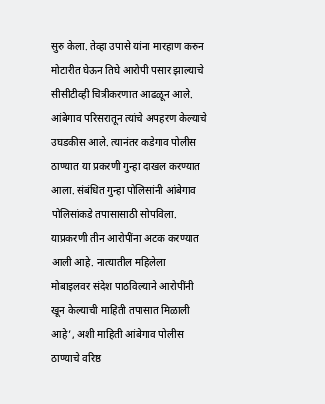सुरु केला. तेव्हा उपासे यांना मारहाण करुन मोटारीत घेऊन तिघे आरोपी पसार झाल्याचे सीसीटीव्ही चित्रीकरणात आढळून आले.
आंबेगाव परिसरातून त्यांचे अपहरण केल्याचे उघडकीस आले. त्यानंतर कडेगाव पोलीस ठाण्यात या प्रकरणी गुन्हा दाखल करण्यात आला. संबंधित गुन्हा पोलिसांनी आंबेगाव पोलिसांकडे तपासासाठी सोपविला. याप्रकरणी तीन आरोपींना अटक करण्यात आली आहे. नात्यातील महिलेला मोबाइलवर संदेश पाठविल्याने आरोपींनी खून केल्याची माहिती तपासात मिळाली आहे’, अशी माहिती आंबेगाव पोलीस ठाण्याचे वरिष्ठ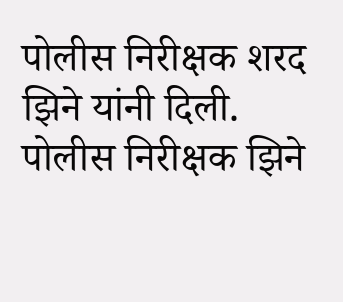पोलीस निरीक्षक शरद झिने यांनी दिली. पोलीस निरीक्षक झिने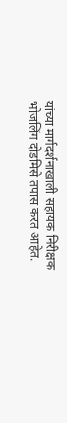यांच्या मार्गदर्शनाखाली सहायक निरीक्षक भोजलिंग दोडमिसे तपास करत आहेत.